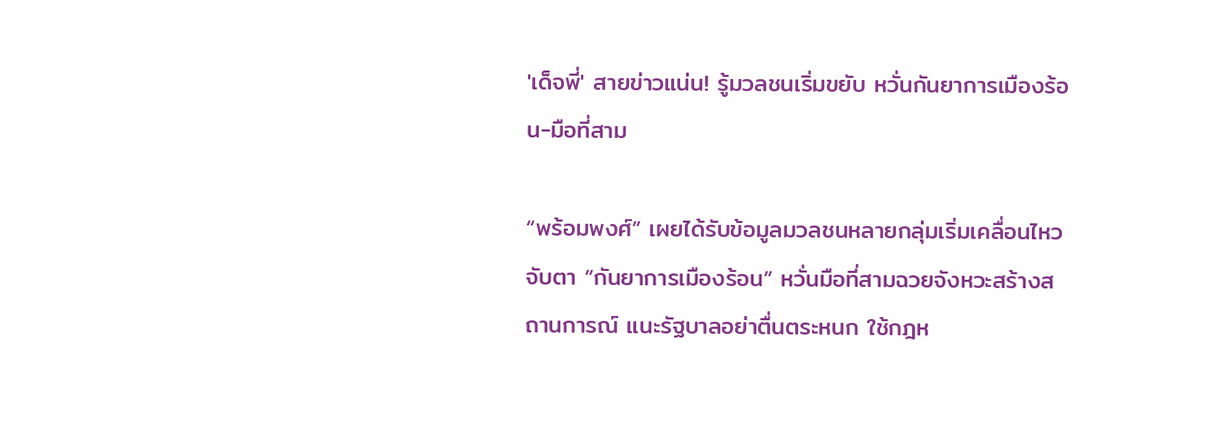'เด็จพี่' สายข่าวแน่น! รู้มวลชนเริ่มขยับ หวั่นกันยาการเมืองร้อน-มือที่สาม

“พร้อมพงศ์” เผยได้รับข้อมูลมวลชนหลายกลุ่มเริ่มเคลื่อนไหว จับตา “กันยาการเมืองร้อน” หวั่นมือที่สามฉวยจังหวะสร้างสถานการณ์ แนะรัฐบาลอย่าตื่นตระหนก ใช้กฎห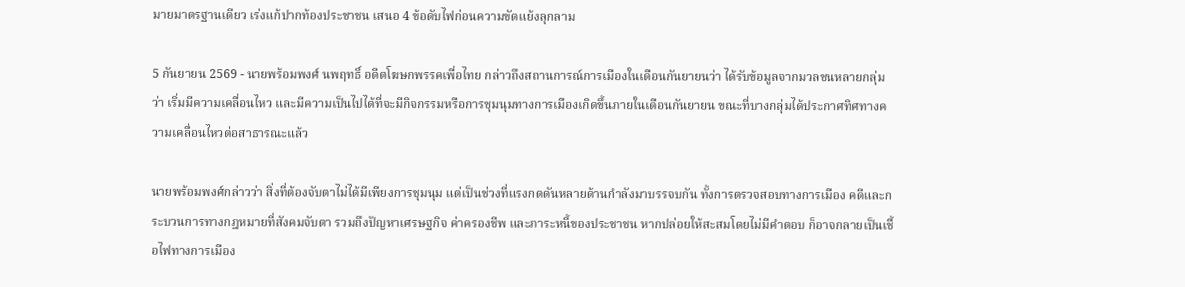มายมาตรฐานเดียว เร่งแก้ปากท้องประชาชน เสนอ 4 ข้อดับไฟก่อนความขัดแย้งลุกลาม

5 กันยายน 2569 - นายพร้อมพงศ์ นพฤทธิ์ อดีตโฆษกพรรคเพื่อไทย กล่าวถึงสถานการณ์การเมืองในเดือนกันยายนว่า ได้รับข้อมูลจากมวลชนหลายกลุ่มว่า เริ่มมีความเคลื่อนไหว และมีความเป็นไปได้ที่จะมีกิจกรรมหรือการชุมนุมทางการเมืองเกิดขึ้นภายในเดือนกันยายน ขณะที่บางกลุ่มได้ประกาศทิศทางความเคลื่อนไหวต่อสาธารณะแล้ว

นายพร้อมพงศ์กล่าวว่า สิ่งที่ต้องจับตาไม่ได้มีเพียงการชุมนุม แต่เป็นช่วงที่แรงกดดันหลายด้านกำลังมาบรรจบกัน ทั้งการตรวจสอบทางการเมือง คดีและกระบวนการทางกฎหมายที่สังคมจับตา รวมถึงปัญหาเศรษฐกิจ ค่าครองชีพ และภาระหนี้ของประชาชน หากปล่อยให้สะสมโดยไม่มีคำตอบ ก็อาจกลายเป็นเชื้อไฟทางการเมือง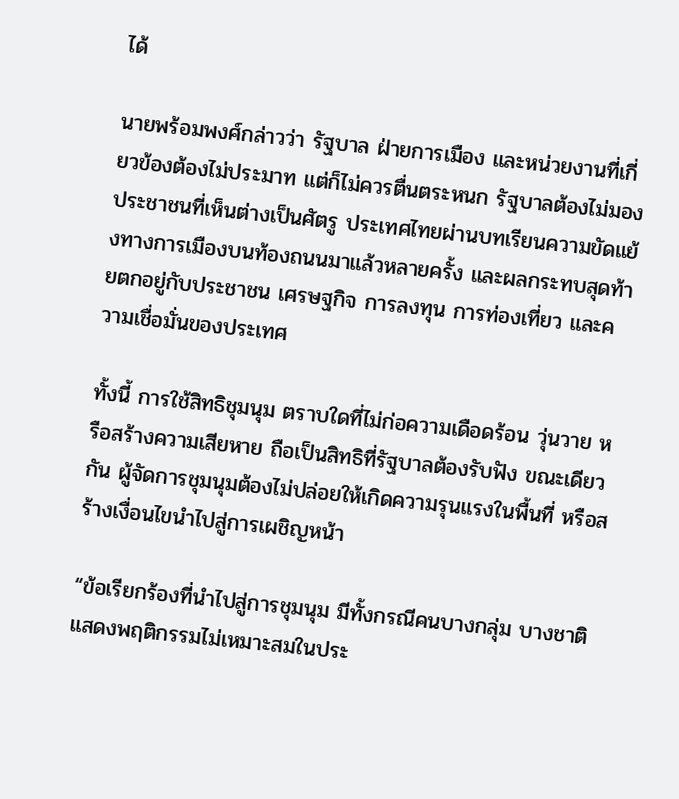ได้

นายพร้อมพงศ์กล่าวว่า รัฐบาล ฝ่ายการเมือง และหน่วยงานที่เกี่ยวข้องต้องไม่ประมาท แต่ก็ไม่ควรตื่นตระหนก รัฐบาลต้องไม่มองประชาชนที่เห็นต่างเป็นศัตรู ประเทศไทยผ่านบทเรียนความขัดแย้งทางการเมืองบนท้องถนนมาแล้วหลายครั้ง และผลกระทบสุดท้ายตกอยู่กับประชาชน เศรษฐกิจ การลงทุน การท่องเที่ยว และความเชื่อมั่นของประเทศ

ทั้งนี้ การใช้สิทธิชุมนุม ตราบใดที่ไม่ก่อความเดือดร้อน วุ่นวาย หรือสร้างความเสียหาย ถือเป็นสิทธิที่รัฐบาลต้องรับฟัง ขณะเดียวกัน ผู้จัดการชุมนุมต้องไม่ปล่อยให้เกิดความรุนแรงในพื้นที่ หรือสร้างเงื่อนไขนำไปสู่การเผชิญหน้า

“ข้อเรียกร้องที่นำไปสู่การชุมนุม มีทั้งกรณีคนบางกลุ่ม บางชาติ แสดงพฤติกรรมไม่เหมาะสมในประ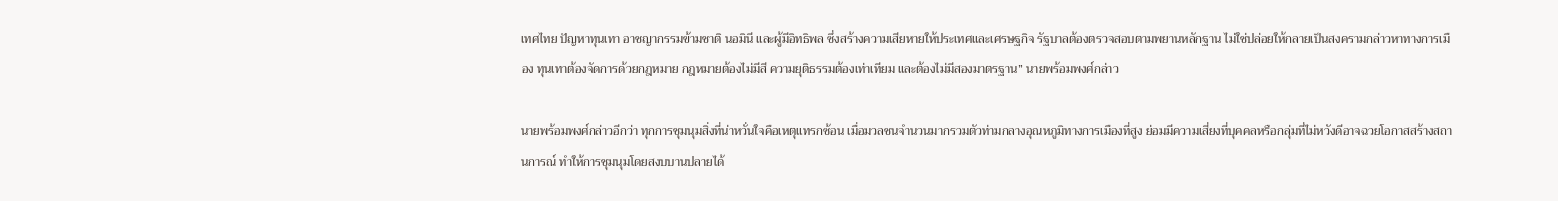เทศไทย ปัญหาทุนเทา อาชญากรรมข้ามชาติ นอมินี และผู้มีอิทธิพล ซึ่งสร้างความเสียหายให้ประเทศและเศรษฐกิจ รัฐบาลต้องตรวจสอบตามพยานหลักฐาน ไม่ใช่ปล่อยให้กลายเป็นสงครามกล่าวหาทางการเมือง ทุนเทาต้องจัดการด้วยกฎหมาย กฎหมายต้องไม่มีสี ความยุติธรรมต้องเท่าเทียม และต้องไม่มีสองมาตรฐาน” นายพร้อมพงศ์กล่าว

นายพร้อมพงศ์กล่าวอีกว่า ทุกการชุมนุมสิ่งที่น่าหวั่นใจคือเหตุแทรกซ้อน เมื่อมวลชนจำนวนมากรวมตัวท่ามกลางอุณหภูมิทางการเมืองที่สูง ย่อมมีความเสี่ยงที่บุคคลหรือกลุ่มที่ไม่หวังดีอาจฉวยโอกาสสร้างสถานการณ์ ทำให้การชุมนุมโดยสงบบานปลายได้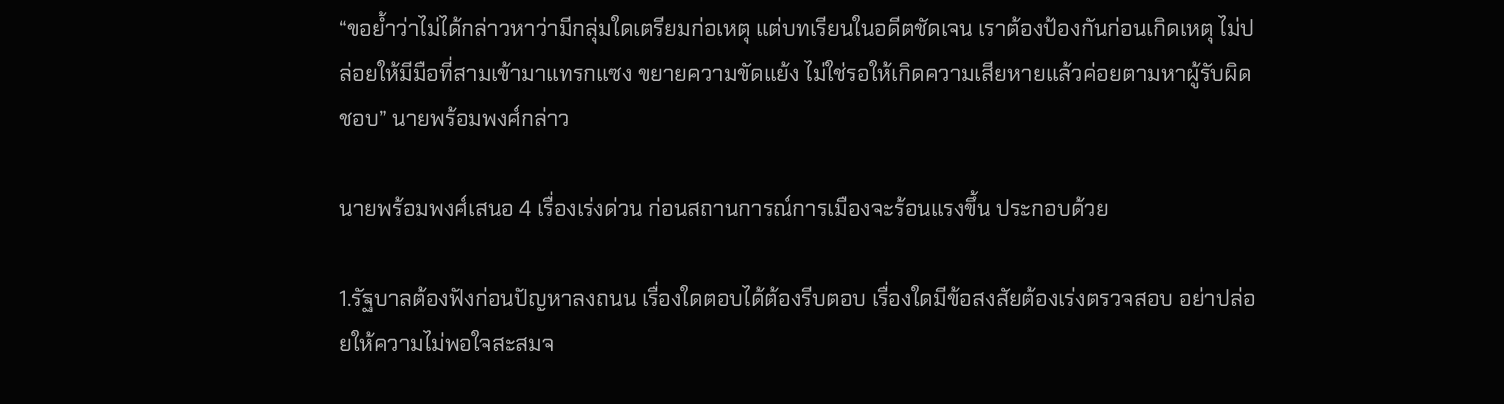“ขอย้ำว่าไม่ได้กล่าวหาว่ามีกลุ่มใดเตรียมก่อเหตุ แต่บทเรียนในอดีตชัดเจน เราต้องป้องกันก่อนเกิดเหตุ ไม่ปล่อยให้มีมือที่สามเข้ามาแทรกแซง ขยายความขัดแย้ง ไม่ใช่รอให้เกิดความเสียหายแล้วค่อยตามหาผู้รับผิดชอบ” นายพร้อมพงศ์กล่าว

นายพร้อมพงศ์เสนอ 4 เรื่องเร่งด่วน ก่อนสถานการณ์การเมืองจะร้อนแรงขึ้น ประกอบด้วย

1.รัฐบาลต้องฟังก่อนปัญหาลงถนน เรื่องใดตอบได้ต้องรีบตอบ เรื่องใดมีข้อสงสัยต้องเร่งตรวจสอบ อย่าปล่อยให้ความไม่พอใจสะสมจ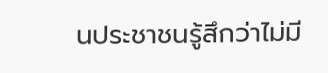นประชาชนรู้สึกว่าไม่มี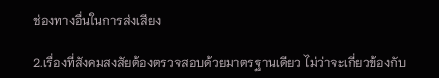ช่องทางอื่นในการส่งเสียง

2.เรื่องที่สังคมสงสัยต้องตรวจสอบด้วยมาตรฐานเดียว ไม่ว่าจะเกี่ยวข้องกับ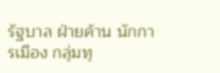รัฐบาล ฝ่ายค้าน นักการเมือง กลุ่มทุ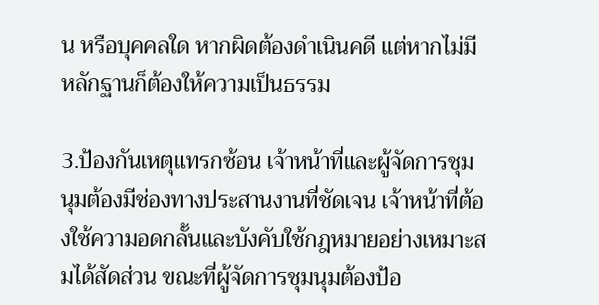น หรือบุคคลใด หากผิดต้องดำเนินคดี แต่หากไม่มีหลักฐานก็ต้องให้ความเป็นธรรม

3.ป้องกันเหตุแทรกซ้อน เจ้าหน้าที่และผู้จัดการชุมนุมต้องมีช่องทางประสานงานที่ชัดเจน เจ้าหน้าที่ต้องใช้ความอดกลั้นและบังคับใช้กฎหมายอย่างเหมาะสมได้สัดส่วน ขณะที่ผู้จัดการชุมนุมต้องป้อ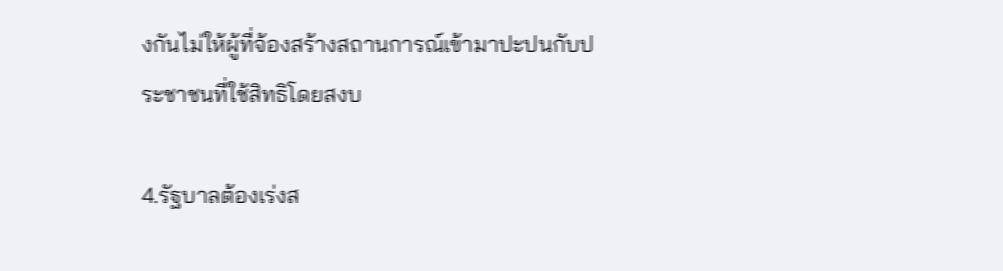งกันไม่ให้ผู้ที่จ้องสร้างสถานการณ์เข้ามาปะปนกับประชาชนที่ใช้สิทธิโดยสงบ

4.รัฐบาลต้องเร่งส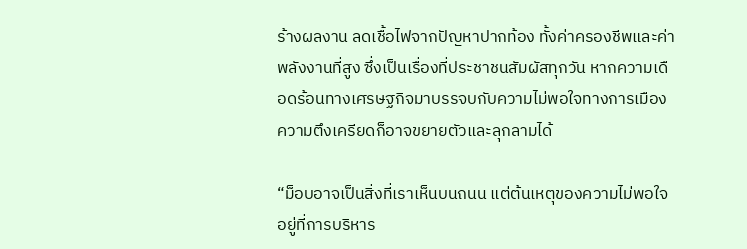ร้างผลงาน ลดเชื้อไฟจากปัญหาปากท้อง ทั้งค่าครองชีพและค่าพลังงานที่สูง ซึ่งเป็นเรื่องที่ประชาชนสัมผัสทุกวัน หากความเดือดร้อนทางเศรษฐกิจมาบรรจบกับความไม่พอใจทางการเมือง ความตึงเครียดก็อาจขยายตัวและลุกลามได้

“ม็อบอาจเป็นสิ่งที่เราเห็นบนถนน แต่ต้นเหตุของความไม่พอใจอยู่ที่การบริหาร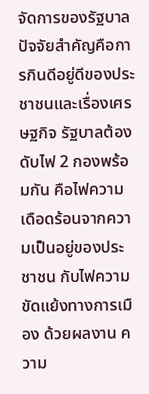จัดการของรัฐบาล ปัจจัยสำคัญคือการกินดีอยู่ดีของประชาชนและเรื่องเศรษฐกิจ รัฐบาลต้องดับไฟ 2 กองพร้อมกัน คือไฟความเดือดร้อนจากความเป็นอยู่ของประชาชน กับไฟความขัดแย้งทางการเมือง ด้วยผลงาน ความ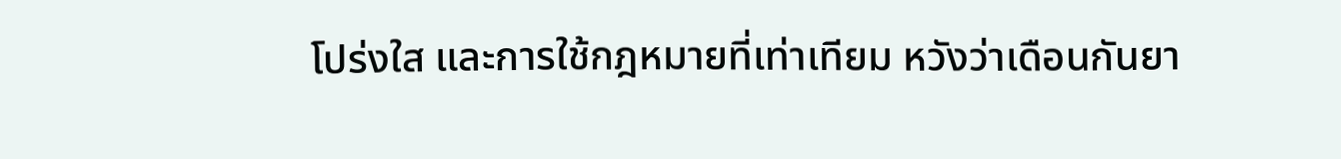โปร่งใส และการใช้กฎหมายที่เท่าเทียม หวังว่าเดือนกันยา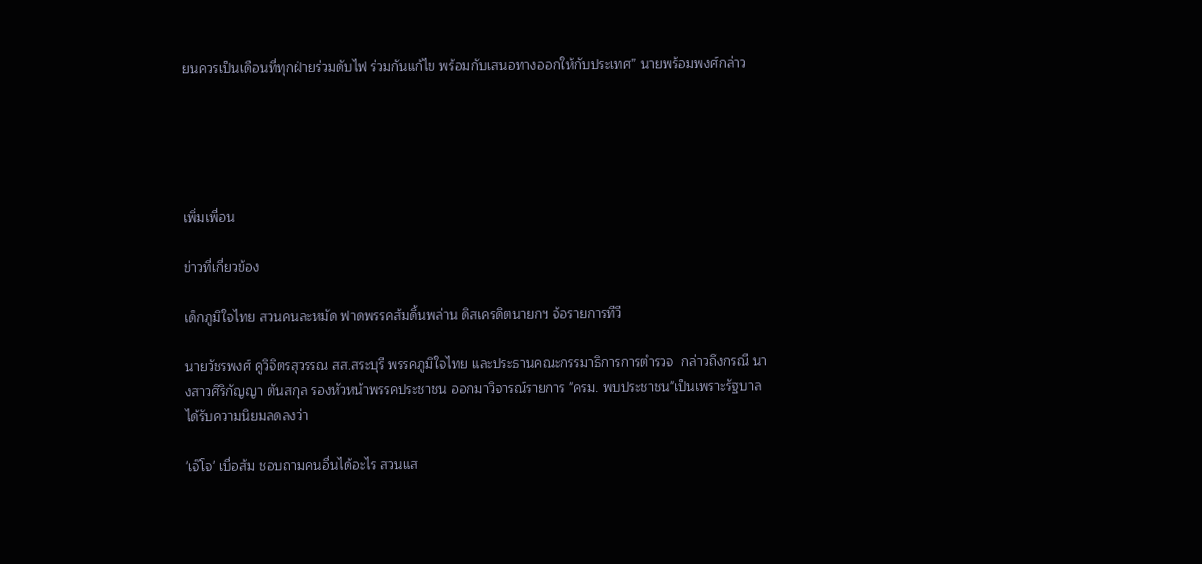ยนควรเป็นเดือนที่ทุกฝ่ายร่วมดับไฟ ร่วมกันแก้ไข พร้อมกับเสนอทางออกให้กับประเทศ” นายพร้อมพงศ์กล่าว





เพิ่มเพื่อน

ข่าวที่เกี่ยวข้อง

เด็กภูมิใจไทย สวนคนละหมัด ฟาดพรรคส้มดิ้นพล่าน ดิสเครดิตนายกฯ จ้อรายการทีวี

นายวัชรพงศ์ คูวิจิตรสุวรรณ สส.สระบุรี พรรคภูมิใจไทย และประธานคณะกรรมาธิการการตำรวจ  กล่าวถึงกรณี นางสาวศิริกัญญา ตันสกุล รองหัวหน้าพรรคประชาชน ออกมาวิจารณ์รายการ "ครม. พบประชาชน"เป็นเพราะรัฐบาลได้รับความนิยมลดลงว่า

'เจ๊โจ' เบื่อส้ม ชอบถามคนอื่นได้อะไร สวนแส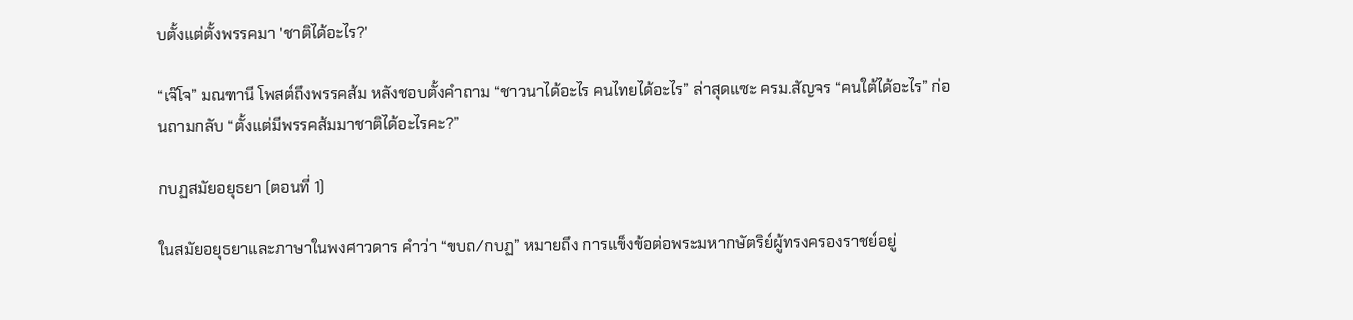บตั้งแต่ตั้งพรรคมา 'ชาติได้อะไร?'

“เจ๊โจ” มณฑานี โพสต์ถึงพรรคส้ม หลังชอบตั้งคำถาม “ชาวนาได้อะไร คนไทยได้อะไร” ล่าสุดแซะ ครม.สัญจร “คนใต้ได้อะไร” ก่อนถามกลับ “ตั้งแต่มีพรรคส้มมาชาติได้อะไรคะ?”

กบฏสมัยอยุธยา (ตอนที่ 1)

ในสมัยอยุธยาและภาษาในพงศาวดาร คำว่า “ขบถ/กบฏ” หมายถึง การแข็งข้อต่อพระมหากษัตริย์ผู้ทรงครองราชย์อยู่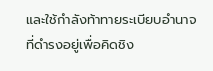และใช้กำลังท้าทายระเบียบอำนาจที่ดำรงอยู่เพื่อคิดชิง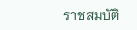ราชสมบัติ